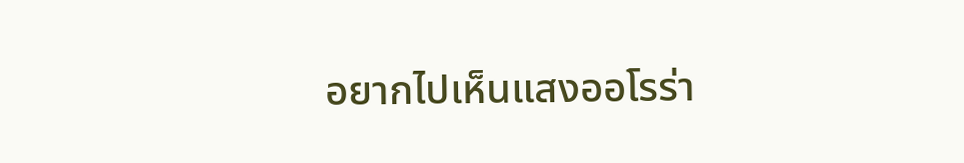อยากไปเห็นแสงออโรร่า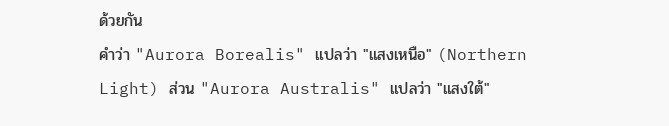ด้วยกัน
คำว่า "Aurora Borealis" แปลว่า "แสงเหนือ" (Northern Light) ส่วน "Aurora Australis" แปลว่า "แสงใต้"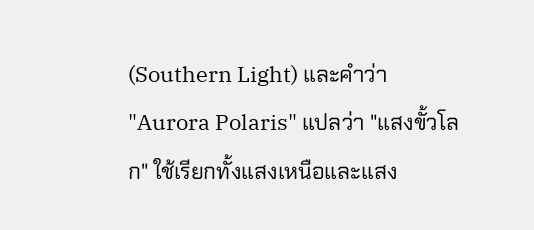(Southern Light) และคำว่า "Aurora Polaris" แปลว่า "แสงขั้วโลก" ใช้เรียกทั้งแสงเหนือและแสง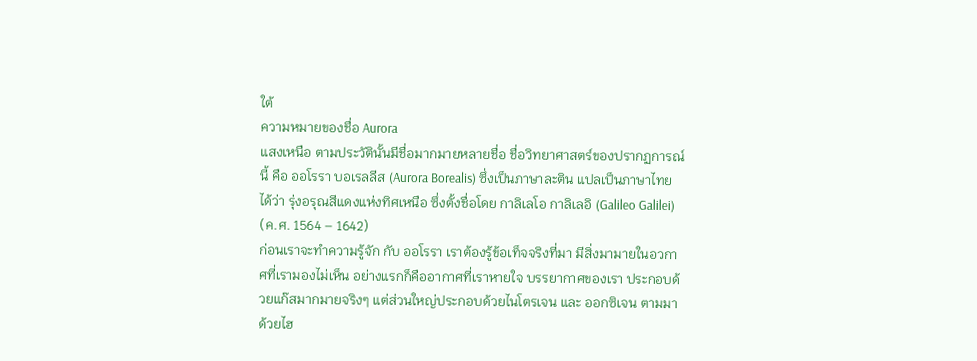ใต้
ความหมายของชื่อ Aurora
แสงเหนือ ตามประวัตินั้นมีชื่อมากมายหลายชื่อ ชื่อวิทยาศาสตร์ของปรากฏการณ์นี้ คือ ออโรรา บอเรลลีส (Aurora Borealis) ซึ่งเป็นภาษาละติน แปลเป็นภาษาไทยได้ว่า รุ่งอรุณสีแดงแห่งทิศเหนือ ซึ่งตั้งชื่อโดย กาลิเลโอ กาลิเลอิ (Galileo Galilei) (ค.ศ. 1564 – 1642)
ก่อนเราจะทำความรู้จัก กับ ออโรรา เราต้องรู้ข้อเท็จจริงที่มา มีสิ่งมามายในอวกาศที่เรามองไม่เห็น อย่างแรกก็คืออากาศที่เราหายใจ บรรยากาศของเรา ประกอบด้วยแก๊สมากมายจริงๆ แต่ส่วนใหญ่ประกอบด้วยไนโตรเจน และ ออกซิเจน ตามมาด้วยไฮ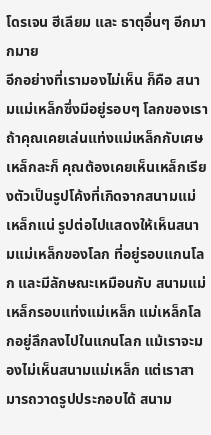โดรเจน ฮีเลียม และ ธาตุอื่นๆ อีกมากมาย
อีกอย่างที่เรามองไม่เห็น ก็คือ สนามแม่เหล็กซึ่งมีอยู่รอบๆ โลกของเรา ถ้าคุณเคยเล่นแท่งแม่เหล็กกับเศษเหล็กละก็ คุณต้องเคยเห็นเหล็กเรียงตัวเป็นรูปโค้งที่เกิดจากสนามแม่เหล็กแน่ รูปต่อไปแสดงให้เห็นสนามแม่เหล็กของโลก ที่อยู่รอบแกนโลก และมีลักษณะเหมือนกับ สนามแม่เหล็กรอบแท่งแม่เหล็ก แม่เหล็กโลกอยู่ลึกลงไปในแกนโลก แม้เราจะมองไม่เห็นสนามแม่เหล็ก แต่เราสามารถวาดรูปประกอบได้ สนาม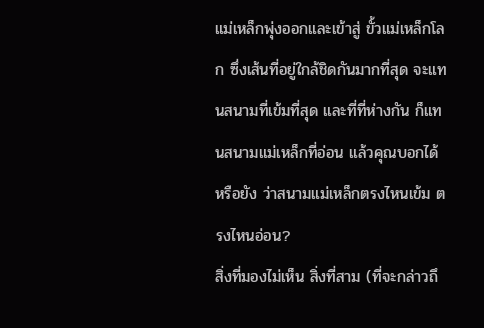แม่เหล็กพุ่งออกและเข้าสู่ ขั้วแม่เหล็กโลก ซึ่งเส้นที่อยู่ใกล้ชิดกันมากที่สุด จะแทนสนามที่เข้มที่สุด และที่ที่ห่างกัน ก็แทนสนามแม่เหล็กที่อ่อน แล้วคุณบอกได้หรือยัง ว่าสนามแม่เหล็กตรงไหนเข้ม ตรงไหนอ่อน?
สิ่งที่มองไม่เห็น สิ่งที่สาม (ที่จะกล่าวถึ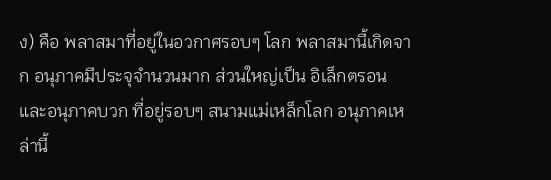ง) คือ พลาสมาที่อยู่ในอวกาศรอบๆ โลก พลาสมานี้เกิดจาก อนุภาคมีประจุจำนวนมาก ส่วนใหญ่เป็น อิเล็กตรอน และอนุภาคบวก ที่อยู่รอบๆ สนามแม่เหล็กโลก อนุภาคเหล่านี้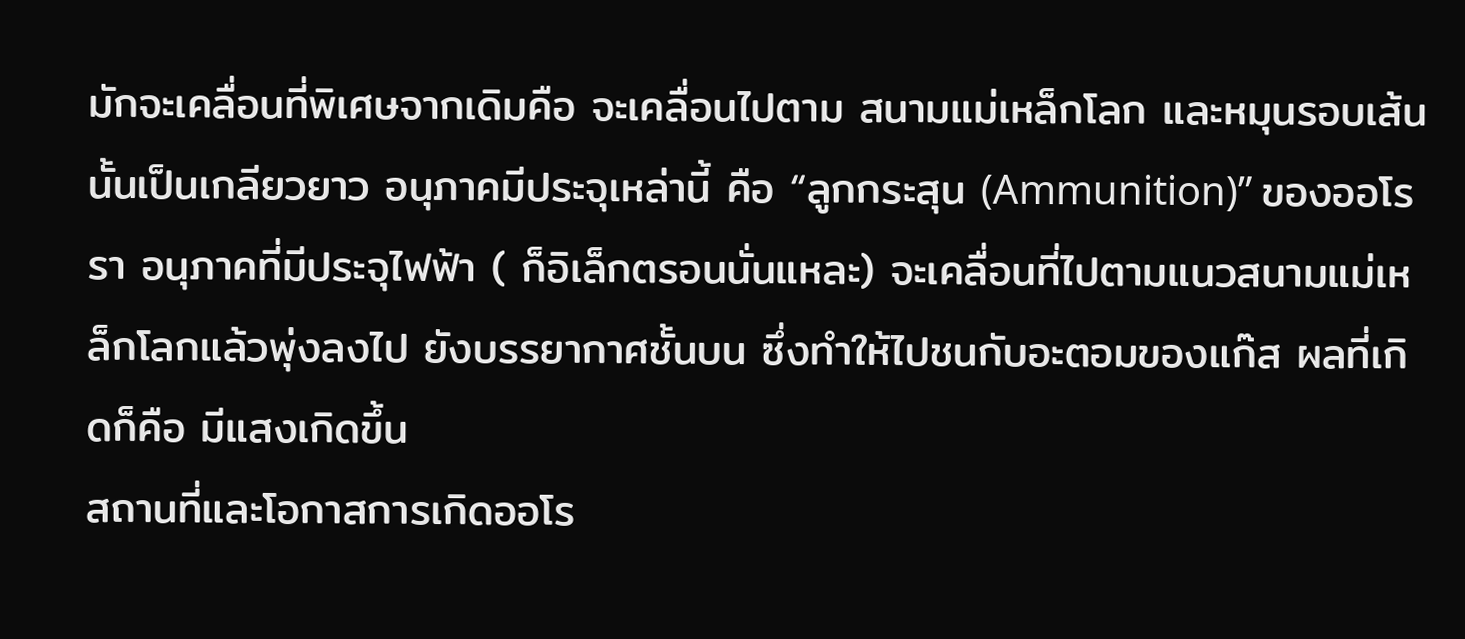มักจะเคลื่อนที่พิเศษจากเดิมคือ จะเคลื่อนไปตาม สนามแม่เหล็กโลก และหมุนรอบเส้นนั้นเป็นเกลียวยาว อนุภาคมีประจุเหล่านี้ คือ “ลูกกระสุน (Ammunition)” ของออโรรา อนุภาคที่มีประจุไฟฟ้า ( ก็อิเล็กตรอนนั่นแหละ) จะเคลื่อนที่ไปตามแนวสนามแม่เหล็กโลกแล้วพุ่งลงไป ยังบรรยากาศชั้นบน ซึ่งทำให้ไปชนกับอะตอมของแก๊ส ผลที่เกิดก็คือ มีแสงเกิดขึ้น
สถานที่และโอกาสการเกิดออโร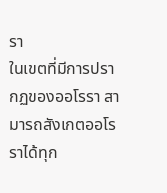รา
ในเขตที่มีการปรากฏของออโรรา สามารถสังเกตออโรราได้ทุก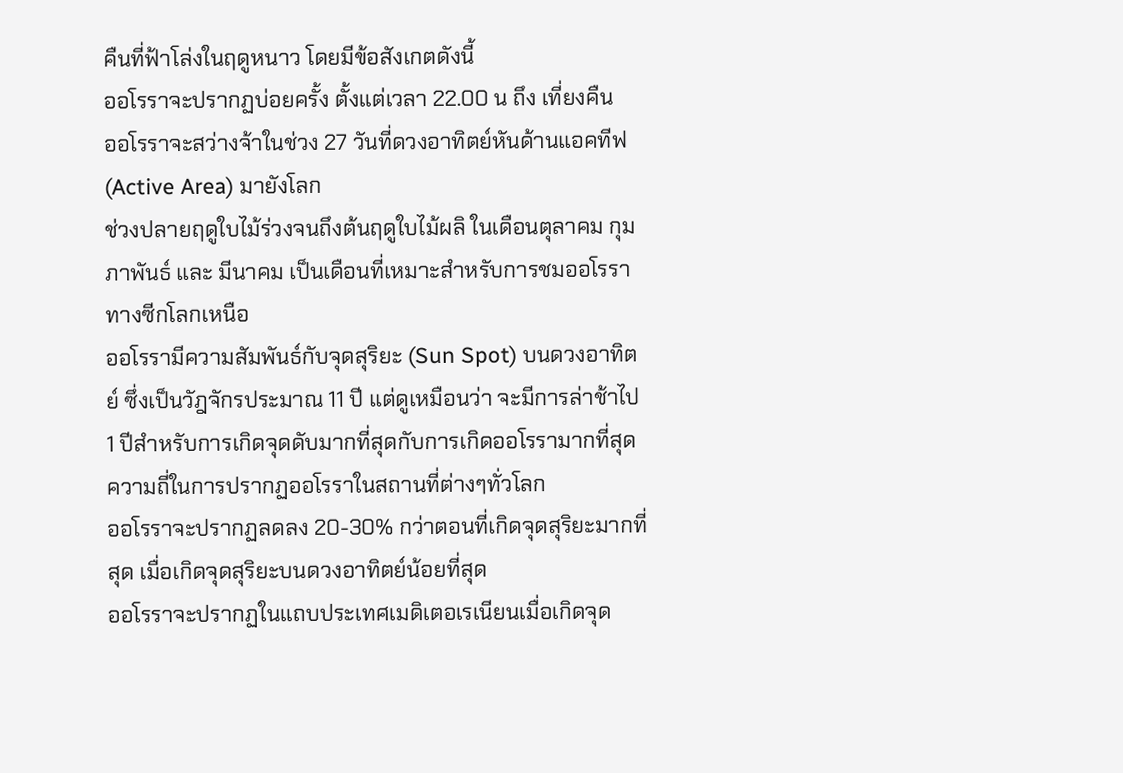คืนที่ฟ้าโล่งในฤดูหนาว โดยมีข้อสังเกตดังนี้
ออโรราจะปรากฏบ่อยครั้ง ตั้งแต่เวลา 22.00 น ถึง เที่ยงคืน
ออโรราจะสว่างจ้าในช่วง 27 วันที่ดวงอาทิตย์หันด้านแอคทีฟ (Active Area) มายังโลก
ช่วงปลายฤดูใบไม้ร่วงจนถึงต้นฤดูใบไม้ผลิ ในเดือนตุลาคม กุมภาพันธ์ และ มีนาคม เป็นเดือนที่เหมาะสำหรับการชมออโรราทางซีกโลกเหนือ
ออโรรามีความสัมพันธ์กับจุดสุริยะ (Sun Spot) บนดวงอาทิตย์ ซึ่งเป็นวัฎจักรประมาณ 11 ปี แต่ดูเหมือนว่า จะมีการล่าช้าไป 1 ปีสำหรับการเกิดจุดดับมากที่สุดกับการเกิดออโรรามากที่สุด
ความถี่ในการปรากฏออโรราในสถานที่ต่างๆทั่วโลก
ออโรราจะปรากฏลดลง 20-30% กว่าตอนที่เกิดจุดสุริยะมากที่สุด เมื่อเกิดจุดสุริยะบนดวงอาทิตย์น้อยที่สุด
ออโรราจะปรากฏในแถบประเทศเมดิเตอเรเนียนเมื่อเกิดจุด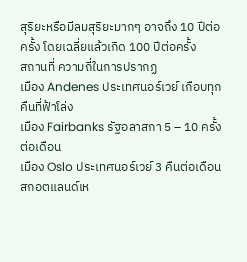สุริยะหรือมีลมสุริยะมากๆ อาจถึง 10 ปีต่อครั้ง โดยเฉลี่ยแล้วเกิด 100 ปีต่อครั้ง
สถานที่ ความถี่ในการปรากฏ
เมือง Andenes ประเทศนอร์เวย์ เกือบทุกคืนที่ฟ้าโล่ง
เมือง Fairbanks รัฐอลาสกา 5 – 10 ครั้งต่อเดือน
เมือง Oslo ประเทศนอร์เวย์ 3 คืนต่อเดือน
สกอตแลนด์เห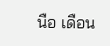นือ เดือน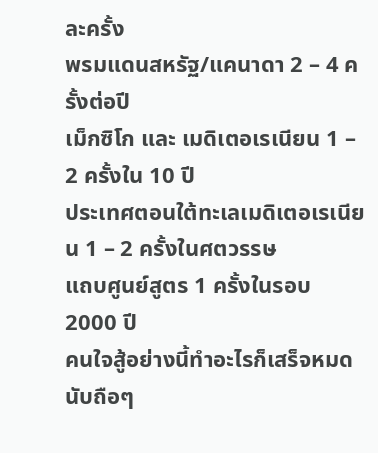ละครั้ง
พรมแดนสหรัฐ/แคนาดา 2 – 4 ครั้งต่อปี
เม็กซิโก และ เมดิเตอเรเนียน 1 – 2 ครั้งใน 10 ปี
ประเทศตอนใต้ทะเลเมดิเตอเรเนียน 1 – 2 ครั้งในศตวรรษ
แถบศูนย์สูตร 1 ครั้งในรอบ 2000 ปี
คนใจสู้อย่างนี้ทำอะไรก็เสร็จหมด
นับถือๆ